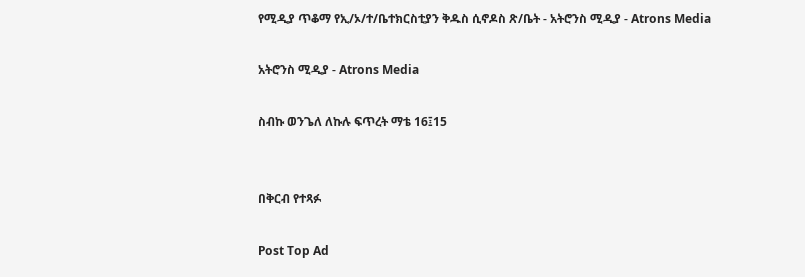የሚዲያ ጥቆማ የኢ/ኦ/ተ/ቤተክርስቲያን ቅዱስ ሲኖዶስ ጽ/ቤት - አትሮንስ ሚዲያ - Atrons Media

አትሮንስ ሚዲያ - Atrons Media

ስብኩ ወንጌለ ለኩሉ ፍጥረት ማቴ 16፤15


በቅርብ የተጻፉ

Post Top Ad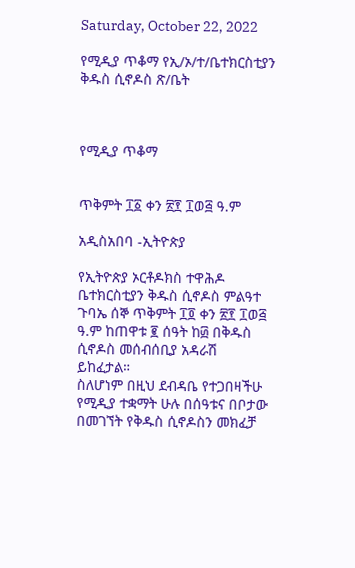Saturday, October 22, 2022

የሚዲያ ጥቆማ የኢ/ኦ/ተ/ቤተክርስቲያን ቅዱስ ሲኖዶስ ጽ/ቤት



የሚዲያ ጥቆማ


ጥቅምት ፲፩ ቀን ፳፻ ፲ወ፭ ዓ.ም

አዲስአበባ -ኢትዮጵያ

የኢትዮጵያ ኦርቶዶክስ ተዋሕዶ ቤተክርስቲያን ቅዱስ ሲኖዶስ ምልዓተ ጉባኤ ሰኞ ጥቅምት ፲፬ ቀን ፳፻ ፲ወ፭ ዓ.ም ከጠዋቱ ፪ ሰዓት ከ፴ በቅዱስ ሲኖዶስ መሰብሰቢያ አዳራሽ ይከፈታል።
ስለሆነም በዚህ ደብዳቤ የተጋበዛችሁ የሚዲያ ተቋማት ሁሉ በሰዓቱና በቦታው በመገኘት የቅዱስ ሲኖዶስን መክፈቻ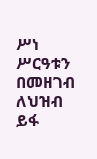ሥነ ሥርዓቱን በመዘገብ ለህዝብ ይፋ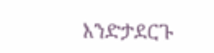እንድታደርጉ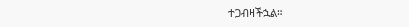ተጋብዛችኋል።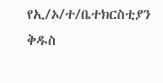የኢ/ኦ/ተ/ቤተክርስቲያን ቅዱስ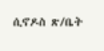ሲኖዶስ ጽ/ቤት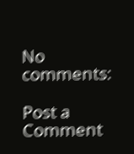No comments:

Post a Comment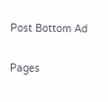Post Bottom Ad

Pages